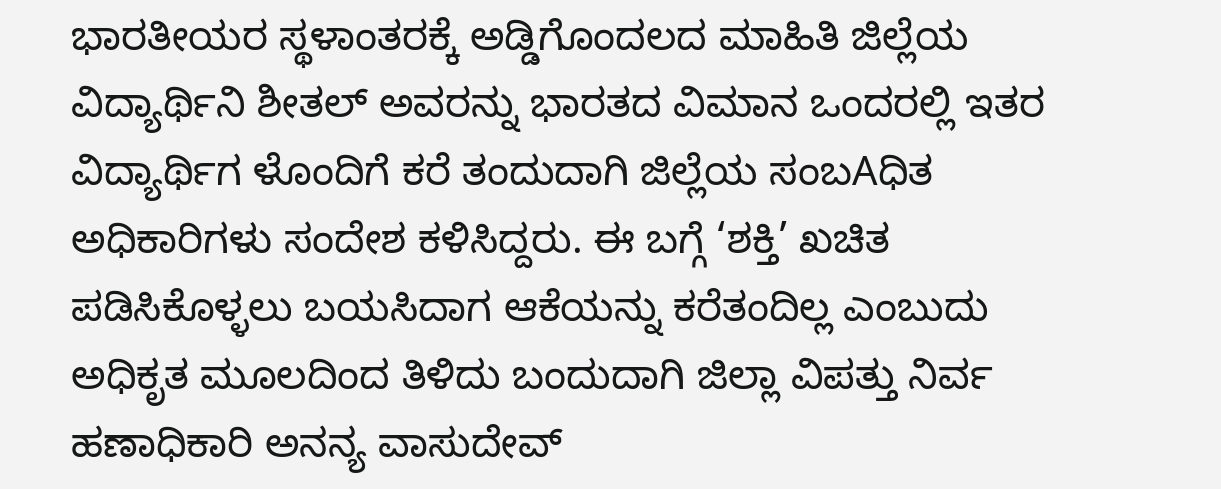ಭಾರತೀಯರ ಸ್ಥಳಾಂತರಕ್ಕೆ ಅಡ್ಡಿಗೊಂದಲದ ಮಾಹಿತಿ ಜಿಲ್ಲೆಯ ವಿದ್ಯಾರ್ಥಿನಿ ಶೀತಲ್ ಅವರನ್ನು ಭಾರತದ ವಿಮಾನ ಒಂದರಲ್ಲಿ ಇತರ ವಿದ್ಯಾರ್ಥಿಗ ಳೊಂದಿಗೆ ಕರೆ ತಂದುದಾಗಿ ಜಿಲ್ಲೆಯ ಸಂಬAಧಿತ ಅಧಿಕಾರಿಗಳು ಸಂದೇಶ ಕಳಿಸಿದ್ದರು. ಈ ಬಗ್ಗೆ ‘ಶಕ್ತಿ’ ಖಚಿತ ಪಡಿಸಿಕೊಳ್ಳಲು ಬಯಸಿದಾಗ ಆಕೆಯನ್ನು ಕರೆತಂದಿಲ್ಲ ಎಂಬುದು ಅಧಿಕೃತ ಮೂಲದಿಂದ ತಿಳಿದು ಬಂದುದಾಗಿ ಜಿಲ್ಲಾ ವಿಪತ್ತು ನಿರ್ವ ಹಣಾಧಿಕಾರಿ ಅನನ್ಯ ವಾಸುದೇವ್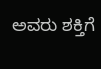ಅವರು ಶಕ್ತಿಗೆ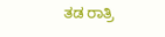ತಡ ರಾತ್ರಿ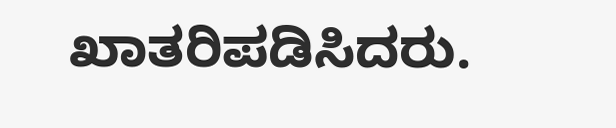ಖಾತರಿಪಡಿಸಿದರು.